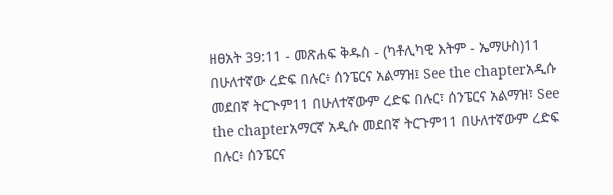ዘፀአት 39:11 - መጽሐፍ ቅዱስ - (ካቶሊካዊ እትም - ኤማሁስ)11 በሁለተኛው ረድፍ በሉር፥ ሰንፔርና አልማዝ፤ See the chapterአዲሱ መደበኛ ትርጒም11 በሁለተኛውም ረድፍ በሉር፣ ሰንፔርና አልማዝ፣ See the chapterአማርኛ አዲሱ መደበኛ ትርጉም11 በሁለተኛውም ረድፍ በሉር፥ ሰንፔርና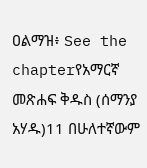ዐልማዝ፥ See the chapterየአማርኛ መጽሐፍ ቅዱስ (ሰማንያ አሃዱ)11 በሁለተኛውም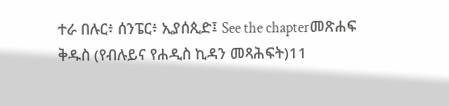ተራ በሉር፥ ሰንፔር፥ ኢያሰጲድ፤ See the chapterመጽሐፍ ቅዱስ (የብሉይና የሐዲስ ኪዳን መጻሕፍት)11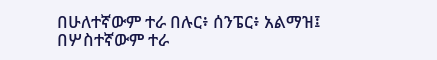በሁለተኛውም ተራ በሉር፥ ሰንፔር፥ አልማዝ፤ በሦስተኛውም ተራ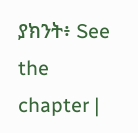ያክንት፥ See the chapter |